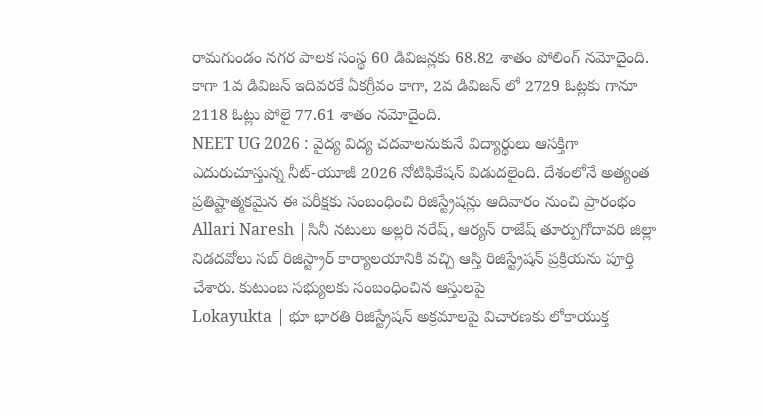రామగుండం నగర పాలక సంస్థ 60 డివిజన్లకు 68.82 శాతం పోలింగ్ నమోదైంది. కాగా 1వ డివిజన్ ఇదివరకే ఏకగ్రీవం కాగా, 2వ డివిజన్ లో 2729 ఓట్లకు గానూ 2118 ఓట్లు పోలై 77.61 శాతం నమోదైంది.
NEET UG 2026 : వైద్య విద్య చదవాలనుకునే విద్యార్థులు ఆసక్తిగా ఎదురుచూస్తున్న నీట్-యూజీ 2026 నోటిఫికేషన్ విడుదలైంది. దేశంలోనే అత్యంత ప్రతిష్టాత్మకమైన ఈ పరీక్షకు సంబంధించి రిజిస్ట్రేషన్లు ఆదివారం నుంచి ప్రారంభం
Allari Naresh |సినీ నటులు అల్లరి నరేష్, ఆర్యన్ రాజేష్ తూర్పుగోదావరి జిల్లా నిడదవోలు సబ్ రిజిస్ట్రార్ కార్యాలయానికి వచ్చి ఆస్తి రిజిస్ట్రేషన్ ప్రక్రియను పూర్తి చేశారు. కుటుంబ సభ్యులకు సంబంధించిన ఆస్తులపై
Lokayukta | భూ భారతి రిజిస్ట్రేషన్ అక్రమాలపై విచారణకు లోకాయుక్త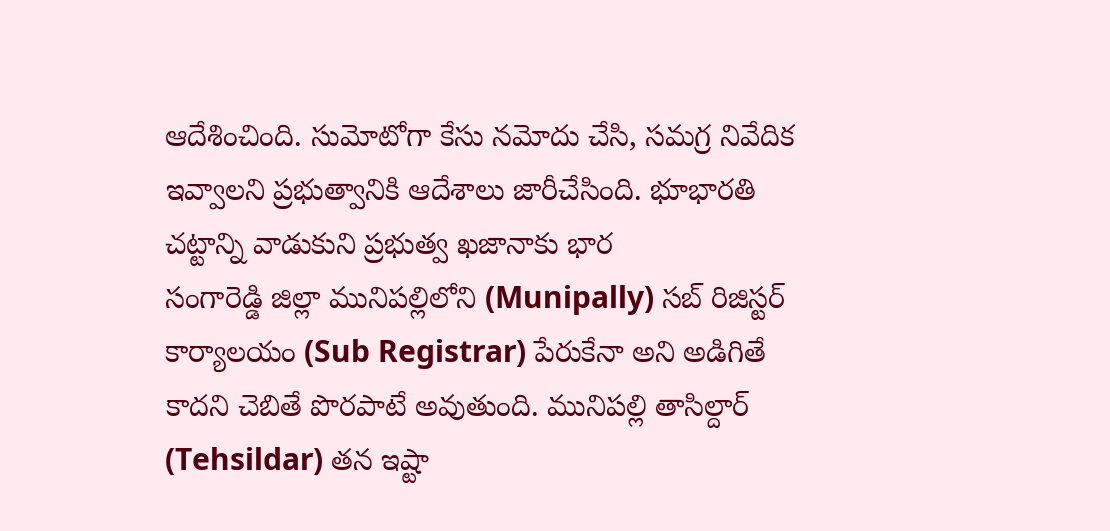ఆదేశించింది. సుమోటోగా కేసు నమోదు చేసి, సమగ్ర నివేదిక ఇవ్వాలని ప్రభుత్వానికి ఆదేశాలు జారీచేసింది. భూభారతి చట్టాన్ని వాడుకుని ప్రభుత్వ ఖజానాకు భార
సంగారెడ్డి జిల్లా మునిపల్లిలోని (Munipally) సబ్ రిజిస్టర్ కార్యాలయం (Sub Registrar) పేరుకేనా అని అడిగితే కాదని చెబితే పొరపాటే అవుతుంది. మునిపల్లి తాసిల్దార్ (Tehsildar) తన ఇష్టా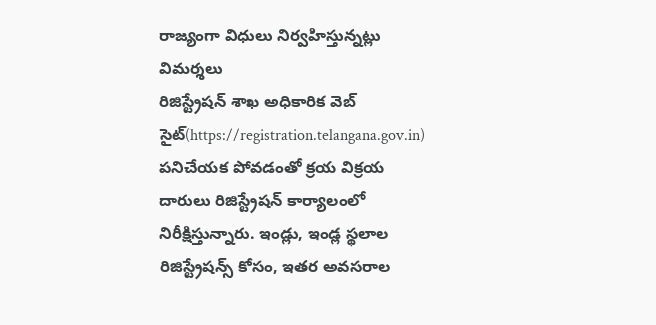రాజ్యంగా విధులు నిర్వహిస్తున్నట్లు విమర్శలు
రిజిస్ట్రేషన్ శాఖ అధికారిక వెబ్ సైట్(https://registration.telangana.gov.in) పనిచేయక పోవడంతో క్రయ విక్రయ దారులు రిజిస్ట్రేషన్ కార్యాలంలో నిరీక్షిస్తున్నారు. ఇండ్లు, ఇండ్ల స్థలాల రిజిస్ట్రేషన్స్ కోసం, ఇతర అవసరాల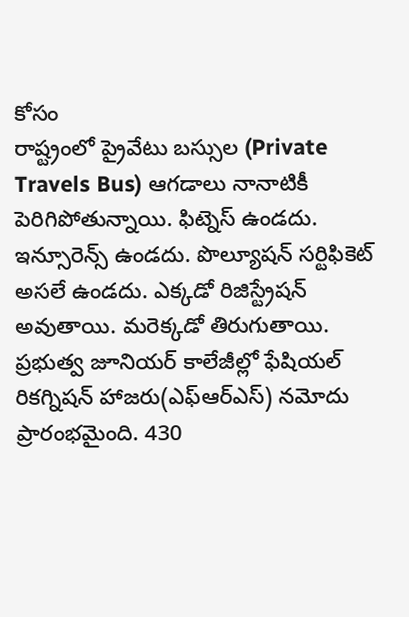కోసం
రాష్ట్రంలో ప్రైవేటు బస్సుల (Private Travels Bus) ఆగడాలు నానాటికీ పెరిగిపోతున్నాయి. ఫిట్నెస్ ఉండదు. ఇన్సూరెన్స్ ఉండదు. పొల్యూషన్ సర్టిఫికెట్ అసలే ఉండదు. ఎక్కడో రిజిస్ట్రేషన్ అవుతాయి. మరెక్కడో తిరుగుతాయి.
ప్రభుత్వ జూనియర్ కాలేజీల్లో ఫేషియల్ రికగ్నిషన్ హాజరు(ఎఫ్ఆర్ఎస్) నమోదు ప్రారంభమైంది. 430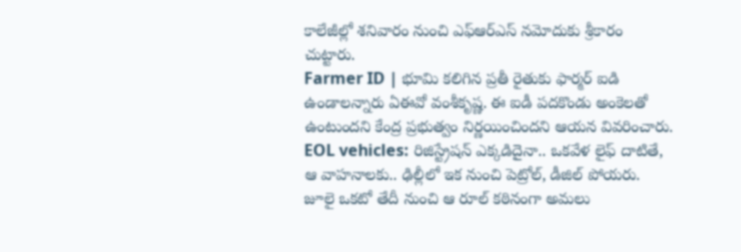కాలేజీల్లో శనివారం నుంచి ఎఫ్ఆర్ఎస్ నమోదుకు శ్రీకారం చుట్టారు.
Farmer ID | భూమి కలిగిన ప్రతీ రైతుకు ఫార్మర్ ఐడి ఉండాలన్నారు ఏఈవో వంశీకృష్ణ. ఈ ఐడీ పదకొండు అంకెలతో ఉంటుందని కేంద్ర ప్రభుత్వం నిర్ణయించిందని ఆయన వివరించారు.
EOL vehicles: రిజిస్ట్రేషన్ ఎక్కడిదైనా.. ఒకవేళ లైఫ్ దాటితే, ఆ వాహనాలకు.. ఢిల్లీలో ఇక నుంచి పెట్రోల్, డీజిల్ పోయరు. జూలై ఒకటో తేదీ నుంచి ఆ రూల్ కఠినంగా అమలు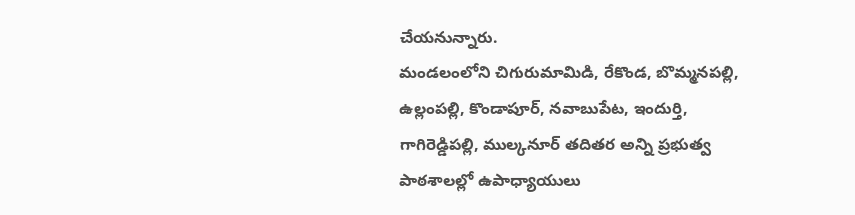చేయనున్నారు.
మండలంలోని చిగురుమామిడి, రేకొండ, బొమ్మనపల్లి, ఉల్లంపల్లి, కొండాపూర్, నవాబుపేట, ఇందుర్తి, గాగిరెడ్డిపల్లి, ముల్కనూర్ తదితర అన్ని ప్రభుత్వ పాఠశాలల్లో ఉపాధ్యాయులు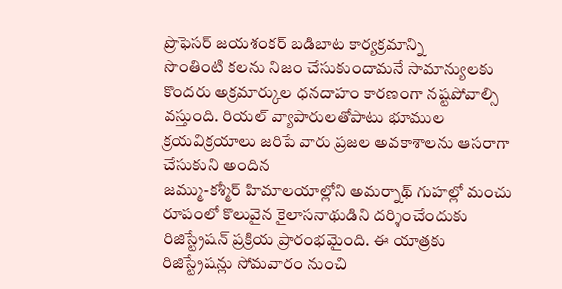ప్రొఫెసర్ జయశంకర్ బడిబాట కార్యక్రమాన్ని
సొంతింటి కలను నిజం చేసుకుందామనే సామాన్యులకు కొందరు అక్రమార్కుల ధనదాహం కారణంగా నష్టపోవాల్సి వస్తుంది. రియల్ వ్యాపారులతోపాటు భూముల క్రయవిక్రయాలు జరిపే వారు ప్రజల అవకాశాలను ఆసరాగా చేసుకుని అందిన
జమ్ము-కశ్మీర్ హిమాలయాల్లోని అమర్నాథ్ గుహల్లో మంచు రూపంలో కొలువైన కైలాసనాథుడిని దర్శించేందుకు రిజిస్ట్రేషన్ ప్రక్రియ ప్రారంభమైంది. ఈ యాత్రకు రిజిస్ట్రేషన్లు సోమవారం నుంచి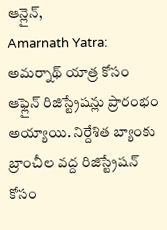ఆన్లైన్,
Amarnath Yatra: అమర్నాథ్ యాత్ర కోసం ఆఫ్లైన్ రిజిస్ట్రేషన్లు ప్రారంభం అయ్యాయి. నిర్దేశిత బ్యాంకు బ్రాంచీల వద్ద రిజిస్ట్రేషన్ కోసం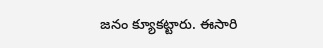జనం క్యూకట్టారు. ఈసారి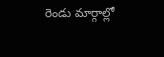రెండు మార్గాల్లో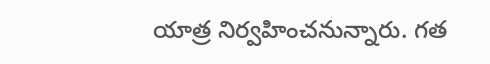యాత్ర నిర్వహించనున్నారు. గత